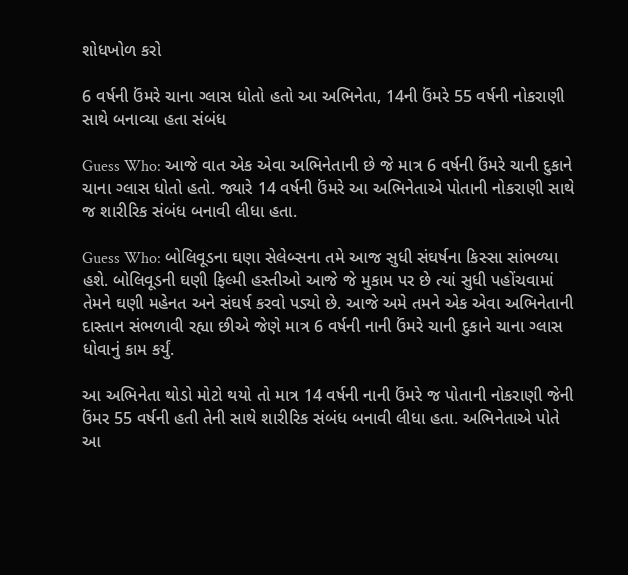શોધખોળ કરો

6 વર્ષની ઉંમરે ચાના ગ્લાસ ધોતો હતો આ અભિનેતા, 14ની ઉંમરે 55 વર્ષની નોકરાણી સાથે બનાવ્યા હતા સંબંધ

Guess Who: આજે વાત એક એવા અભિનેતાની છે જે માત્ર 6 વર્ષની ઉંમરે ચાની દુકાને ચાના ગ્લાસ ધોતો હતો. જ્યારે 14 વર્ષની ઉંમરે આ અભિનેતાએ પોતાની નોકરાણી સાથે જ શારીરિક સંબંધ બનાવી લીધા હતા.

Guess Who: બોલિવૂડના ઘણા સેલેબ્સના તમે આજ સુધી સંઘર્ષના કિસ્સા સાંભળ્યા હશે. બોલિવૂડની ઘણી ફિલ્મી હસ્તીઓ આજે જે મુકામ પર છે ત્યાં સુધી પહોંચવામાં તેમને ઘણી મહેનત અને સંઘર્ષ કરવો પડ્યો છે. આજે અમે તમને એક એવા અભિનેતાની દાસ્તાન સંભળાવી રહ્યા છીએ જેણે માત્ર 6 વર્ષની નાની ઉંમરે ચાની દુકાને ચાના ગ્લાસ ધોવાનું કામ કર્યું.

આ અભિનેતા થોડો મોટો થયો તો માત્ર 14 વર્ષની નાની ઉંમરે જ પોતાની નોકરાણી જેની ઉંમર 55 વર્ષની હતી તેની સાથે શારીરિક સંબંધ બનાવી લીધા હતા. અભિનેતાએ પોતે આ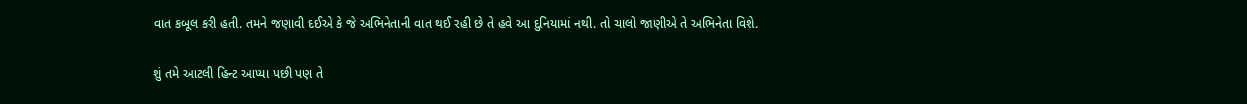વાત કબૂલ કરી હતી. તમને જણાવી દઈએ કે જે અભિનેતાની વાત થઈ રહી છે તે હવે આ દુનિયામાં નથી. તો ચાલો જાણીએ તે અભિનેતા વિશે.

શું તમે આટલી હિન્ટ આપ્યા પછી પણ તે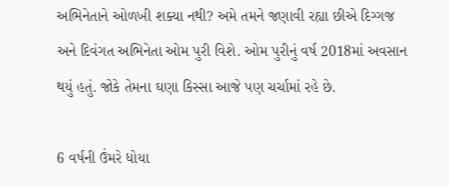અભિનેતાને ઓળખી શક્યા નથી? અમે તમને જણાવી રહ્યા છીએ દિગ્ગજ અને દિવંગત અભિનેતા ઓમ પુરી વિશે. ઓમ પુરીનું વર્ષ 2018માં અવસાન થયું હતું. જોકે તેમના ઘણા કિસ્સા આજે પણ ચર્ચામાં રહે છે.

6 વર્ષની ઉંમરે ધોયા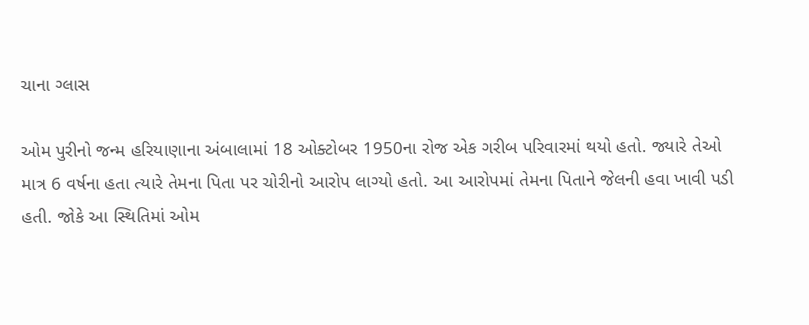ચાના ગ્લાસ

ઓમ પુરીનો જન્મ હરિયાણાના અંબાલામાં 18 ઓક્ટોબર 1950ના રોજ એક ગરીબ પરિવારમાં થયો હતો. જ્યારે તેઓ માત્ર 6 વર્ષના હતા ત્યારે તેમના પિતા પર ચોરીનો આરોપ લાગ્યો હતો. આ આરોપમાં તેમના પિતાને જેલની હવા ખાવી પડી હતી. જોકે આ સ્થિતિમાં ઓમ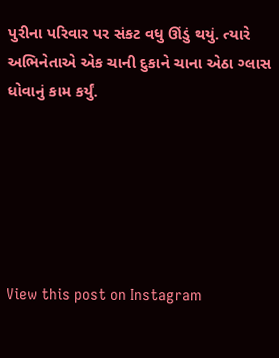પુરીના પરિવાર પર સંકટ વધુ ઊંડું થયું. ત્યારે અભિનેતાએ એક ચાની દુકાને ચાના એઠા ગ્લાસ ધોવાનું કામ કર્યું.






View this post on Instagram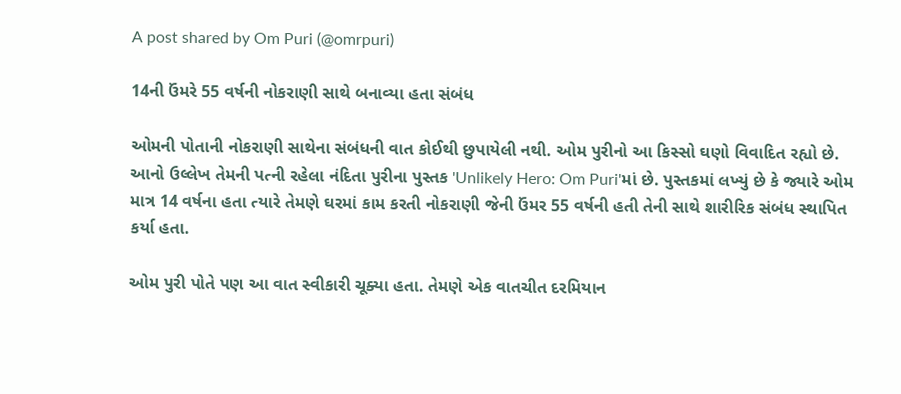A post shared by Om Puri (@omrpuri)

14ની ઉંમરે 55 વર્ષની નોકરાણી સાથે બનાવ્યા હતા સંબંધ

ઓમની પોતાની નોકરાણી સાથેના સંબંધની વાત કોઈથી છુપાયેલી નથી. ઓમ પુરીનો આ કિસ્સો ઘણો વિવાદિત રહ્યો છે. આનો ઉલ્લેખ તેમની પત્ની રહેલા નંદિતા પુરીના પુસ્તક 'Unlikely Hero: Om Puri'માં છે. પુસ્તકમાં લખ્યું છે કે જ્યારે ઓમ માત્ર 14 વર્ષના હતા ત્યારે તેમણે ઘરમાં કામ કરતી નોકરાણી જેની ઉંમર 55 વર્ષની હતી તેની સાથે શારીરિક સંબંધ સ્થાપિત કર્યા હતા.

ઓમ પુરી પોતે પણ આ વાત સ્વીકારી ચૂક્યા હતા. તેમણે એક વાતચીત દરમિયાન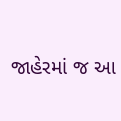જાહેરમાં જ આ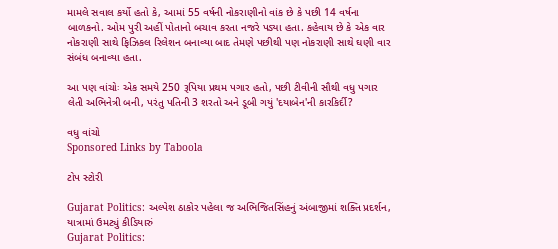મામલે સવાલ કર્યો હતો કે, આમાં 55 વર્ષની નોકરાણીનો વાંક છે કે પછી 14 વર્ષના બાળકનો. ઓમ પુરી અહીં પોતાનો બચાવ કરતા નજરે પડ્યા હતા. કહેવાય છે કે એક વાર નોકરાણી સાથે ફિઝિકલ રિલેશન બનાવ્યા બાદ તેમણે પછીથી પણ નોકરાણી સાથે ઘણી વાર સંબંધ બનાવ્યા હતા.

આ પણ વાંચોઃ એક સમયે 250 રૂપિયા પ્રથમ પગાર હતો, પછી ટીવીની સૌથી વધુ પગાર લેતી અભિનેત્રી બની, પરંતુ પતિની 3 શરતો અને ડૂબી ગયું 'દયાબેન'ની કારકિર્દી?

વધુ વાંચો
Sponsored Links by Taboola

ટોપ સ્ટોરી

Gujarat Politics: અલ્પેશ ઠાકોર પહેલા જ અભિજિતસિંહનું અંબાજીમાં શક્તિ પ્રદર્શન, યાત્રામાં ઉમટ્યું કીડિયારું
Gujarat Politics: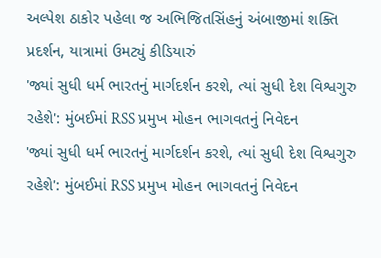અલ્પેશ ઠાકોર પહેલા જ અભિજિતસિંહનું અંબાજીમાં શક્તિ પ્રદર્શન, યાત્રામાં ઉમટ્યું કીડિયારું
'જ્યાં સુધી ધર્મ ભારતનું માર્ગદર્શન કરશે, ત્યાં સુધી દેશ વિશ્વગુરુ રહેશે': મુંબઈમાં RSS પ્રમુખ મોહન ભાગવતનું નિવેદન
'જ્યાં સુધી ધર્મ ભારતનું માર્ગદર્શન કરશે, ત્યાં સુધી દેશ વિશ્વગુરુ રહેશે': મુંબઈમાં RSS પ્રમુખ મોહન ભાગવતનું નિવેદન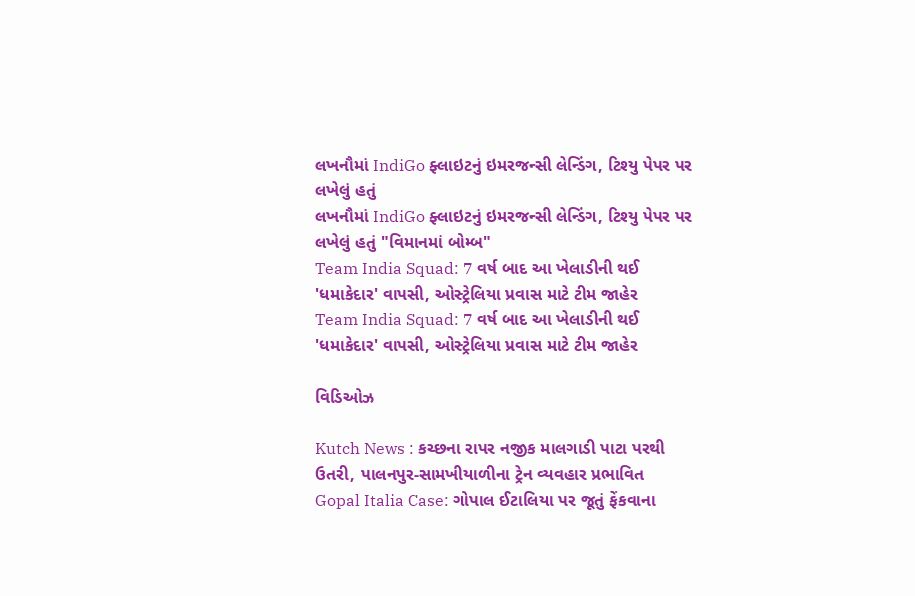લખનૌમાં IndiGo ફ્લાઇટનું ઇમરજન્સી લેન્ડિંગ, ટિશ્યુ પેપર પર લખેલું હતું
લખનૌમાં IndiGo ફ્લાઇટનું ઇમરજન્સી લેન્ડિંગ, ટિશ્યુ પેપર પર લખેલું હતું "વિમાનમાં બોમ્બ"
Team India Squad: 7 વર્ષ બાદ આ ખેલાડીની થઈ 'ધમાકેદાર' વાપસી, ઓસ્ટ્રેલિયા પ્રવાસ માટે ટીમ જાહેર
Team India Squad: 7 વર્ષ બાદ આ ખેલાડીની થઈ 'ધમાકેદાર' વાપસી, ઓસ્ટ્રેલિયા પ્રવાસ માટે ટીમ જાહેર

વિડિઓઝ

Kutch News : કચ્છના રાપર નજીક માલગાડી પાટા પરથી ઉતરી, પાલનપુર-સામખીયાળીના ટ્રેન વ્યવહાર પ્રભાવિત
Gopal Italia Case: ગોપાલ ઈટાલિયા પર જૂતું ફેંકવાના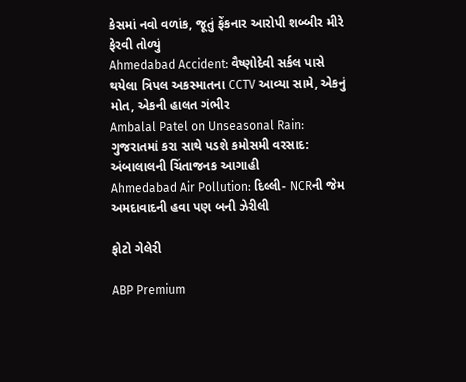કેસમાં નવો વળાંક, જૂતું ફેંકનાર આરોપી શબ્બીર મીરે ફેરવી તોળ્યું
Ahmedabad Accident: વૈષ્ણોદેવી સર્કલ પાસે થયેલા ત્રિપલ અકસ્માતના CCTV આવ્યા સામે, એકનું મોત, એકની હાલત ગંભીર
Ambalal Patel on Unseasonal Rain: ગુજરાતમાં કરા સાથે પડશે કમોસમી વરસાદ: અંબાલાલની ચિંતાજનક આગાહી
Ahmedabad Air Pollution: દિલ્લી- NCRની જેમ અમદાવાદની હવા પણ બની ઝેરીલી

ફોટો ગેલેરી

ABP Premium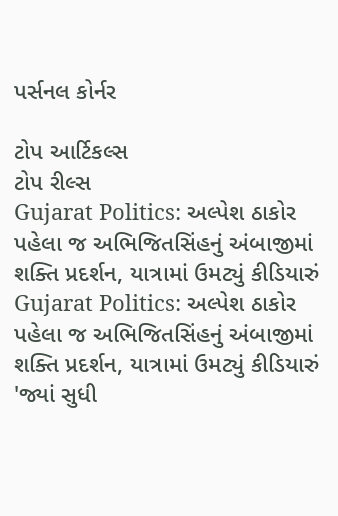પર્સનલ કોર્નર

ટોપ આર્ટિકલ્સ
ટોપ રીલ્સ
Gujarat Politics: અલ્પેશ ઠાકોર પહેલા જ અભિજિતસિંહનું અંબાજીમાં શક્તિ પ્રદર્શન, યાત્રામાં ઉમટ્યું કીડિયારું
Gujarat Politics: અલ્પેશ ઠાકોર પહેલા જ અભિજિતસિંહનું અંબાજીમાં શક્તિ પ્રદર્શન, યાત્રામાં ઉમટ્યું કીડિયારું
'જ્યાં સુધી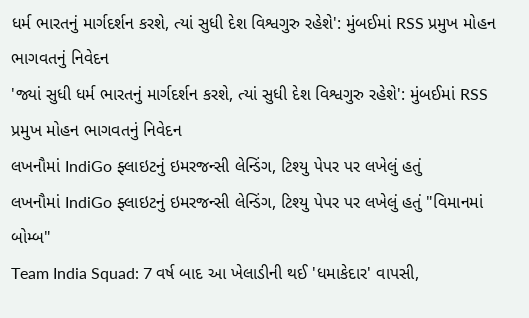ધર્મ ભારતનું માર્ગદર્શન કરશે, ત્યાં સુધી દેશ વિશ્વગુરુ રહેશે': મુંબઈમાં RSS પ્રમુખ મોહન ભાગવતનું નિવેદન
'જ્યાં સુધી ધર્મ ભારતનું માર્ગદર્શન કરશે, ત્યાં સુધી દેશ વિશ્વગુરુ રહેશે': મુંબઈમાં RSS પ્રમુખ મોહન ભાગવતનું નિવેદન
લખનૌમાં IndiGo ફ્લાઇટનું ઇમરજન્સી લેન્ડિંગ, ટિશ્યુ પેપર પર લખેલું હતું
લખનૌમાં IndiGo ફ્લાઇટનું ઇમરજન્સી લેન્ડિંગ, ટિશ્યુ પેપર પર લખેલું હતું "વિમાનમાં બોમ્બ"
Team India Squad: 7 વર્ષ બાદ આ ખેલાડીની થઈ 'ધમાકેદાર' વાપસી,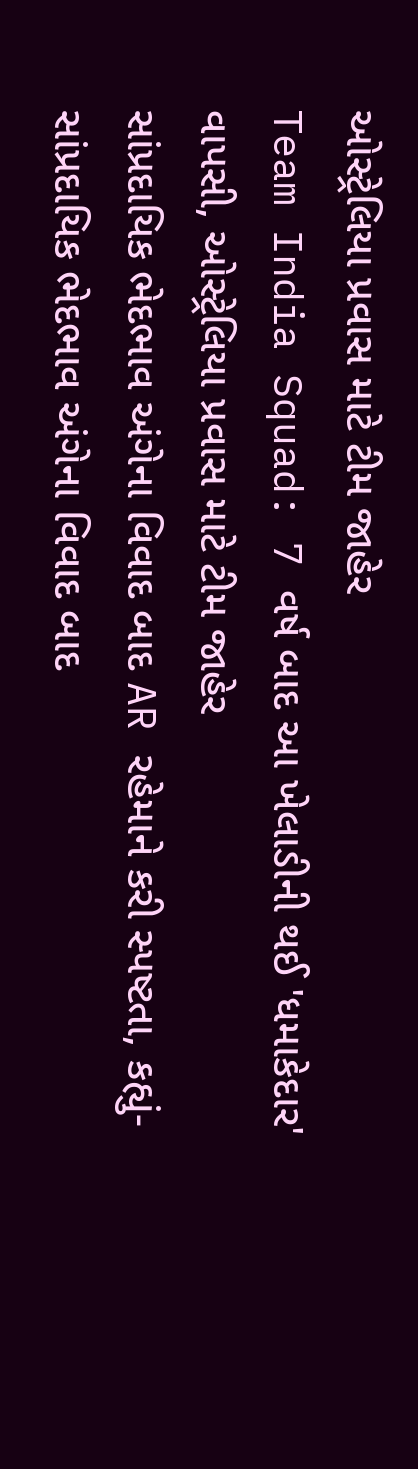ઓસ્ટ્રેલિયા પ્રવાસ માટે ટીમ જાહેર
Team India Squad: 7 વર્ષ બાદ આ ખેલાડીની થઈ 'ધમાકેદાર' વાપસી, ઓસ્ટ્રેલિયા પ્રવાસ માટે ટીમ જાહેર
સાંપ્રદાયિક ભેદભાવ અંગેના વિવાદ બાદ AR રહેમાને કરી સ્પષ્ટતા, કહ્યું-
સાંપ્રદાયિક ભેદભાવ અંગેના વિવાદ બાદ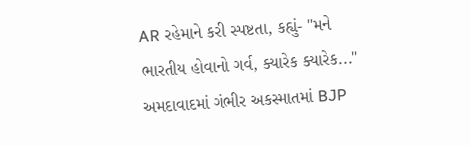AR રહેમાને કરી સ્પષ્ટતા, કહ્યું- "મને ભારતીય હોવાનો ગર્વ, ક્યારેક ક્યારેક..."
અમદાવાદમાં ગંભીર અકસ્માતમાં BJP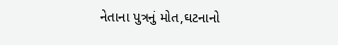નેતાના પુત્રનું મોત,ઘટનાનો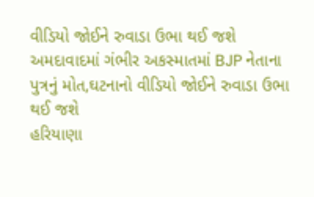વીડિયો જોઈને રુવાડા ઉભા થઈ જશે
અમદાવાદમાં ગંભીર અકસ્માતમાં BJP નેતાના પુત્રનું મોત,ઘટનાનો વીડિયો જોઈને રુવાડા ઉભા થઈ જશે
હરિયાણા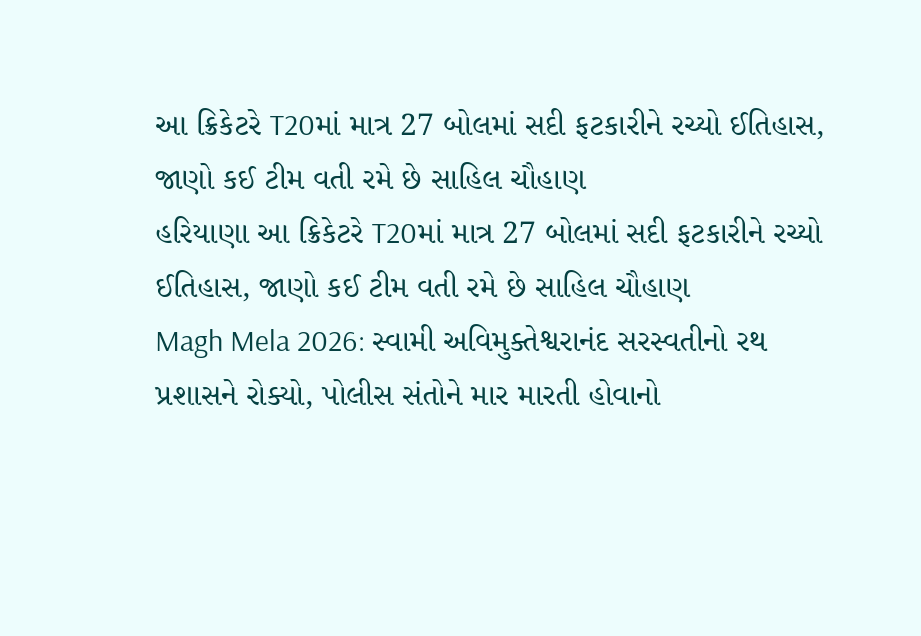આ ક્રિકેટરે T20માં માત્ર 27 બોલમાં સદી ફટકારીને રચ્યો ઈતિહાસ, જાણો કઈ ટીમ વતી રમે છે સાહિલ ચૌહાણ
હરિયાણા આ ક્રિકેટરે T20માં માત્ર 27 બોલમાં સદી ફટકારીને રચ્યો ઈતિહાસ, જાણો કઈ ટીમ વતી રમે છે સાહિલ ચૌહાણ
Magh Mela 2026: સ્વામી અવિમુક્તેશ્વરાનંદ સરસ્વતીનો રથ પ્રશાસને રોક્યો, પોલીસ સંતોને માર મારતી હોવાનો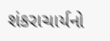શંકરાચાર્યનો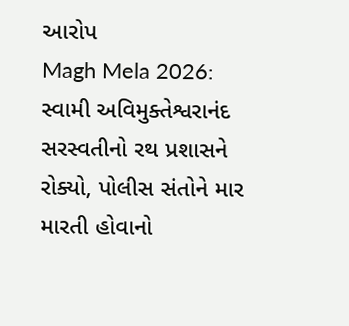આરોપ
Magh Mela 2026: સ્વામી અવિમુક્તેશ્વરાનંદ સરસ્વતીનો રથ પ્રશાસને રોક્યો, પોલીસ સંતોને માર મારતી હોવાનો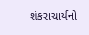શંકરાચાર્યનો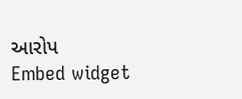આરોપ
Embed widget